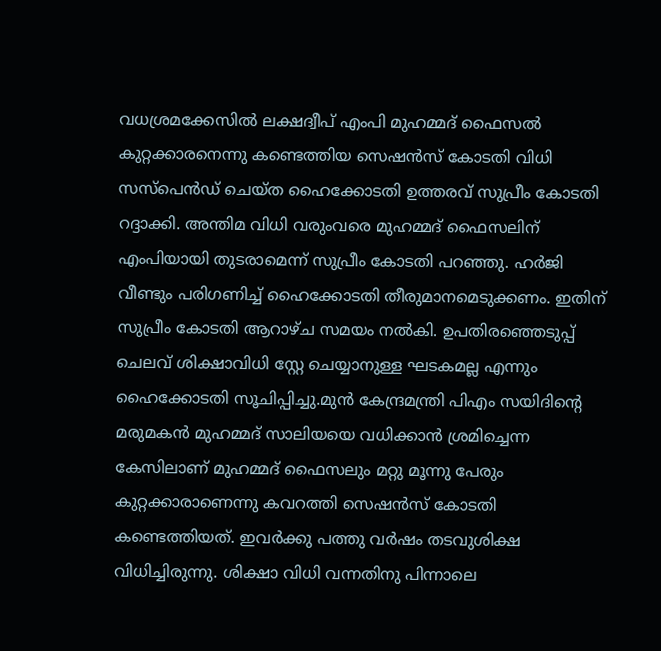വധശ്രമക്കേസില്‍ ലക്ഷദ്വീപ് എംപി മുഹമ്മദ് ഫൈസല്‍ കുറ്റക്കാരനെന്നു കണ്ടെത്തിയ സെഷന്‍സ് കോടതി വിധി സസ്‌പെന്‍ഡ് ചെയ്ത ഹൈക്കോടതി ഉത്തരവ് സുപ്രീം കോടതി റദ്ദാക്കി. അന്തിമ വിധി വരുംവരെ മുഹമ്മദ് ഫൈസലിന് എംപിയായി തുടരാമെന്ന് സുപ്രീം കോടതി പറഞ്ഞു. ഹര്‍ജി വീണ്ടും പരിഗണിച്ച് ഹൈക്കോടതി തീരുമാനമെടുക്കണം. ഇതിന് സുപ്രീം കോടതി ആറാഴ്ച സമയം നല്‍കി. ഉപതിരഞ്ഞെടുപ്പ് ചെലവ് ശിക്ഷാവിധി സ്റ്റേ ചെയ്യാനുള്ള ഘടകമല്ല എന്നും ഹൈക്കോടതി സൂചിപ്പിച്ചു.മുന്‍ കേന്ദ്രമന്ത്രി പിഎം സയിദിന്റെ മരുമകന്‍ മുഹമ്മദ് സാലിയയെ വധിക്കാന്‍ ശ്രമിച്ചെന്ന കേസിലാണ് മുഹമ്മദ് ഫൈസലും മറ്റു മൂന്നു പേരും കുറ്റക്കാരാണെന്നു കവറത്തി സെഷന്‍സ് കോടതി കണ്ടെത്തിയത്. ഇവര്‍ക്കു പത്തു വര്‍ഷം തടവുശിക്ഷ വിധിച്ചിരുന്നു. ശിക്ഷാ വിധി വന്നതിനു പിന്നാലെ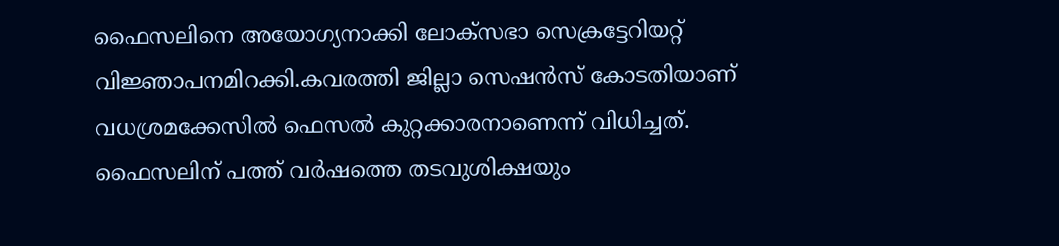ഫൈസലിനെ അയോഗ്യനാക്കി ലോക്‌സഭാ സെക്രട്ടേറിയറ്റ് വിജ്ഞാപനമിറക്കി.കവരത്തി ജില്ലാ സെഷന്‍സ് കോടതിയാണ് വധശ്രമക്കേസിൽ ഫെസൽ കുറ്റക്കാരനാണെന്ന് വിധിച്ചത്. ഫൈസലിന് പത്ത് വർഷത്തെ തടവുശിക്ഷയും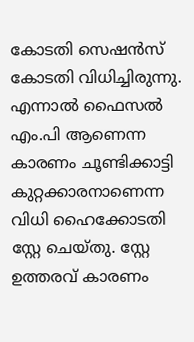കോടതി സെഷൻസ് കോടതി വിധിച്ചിരുന്നു. എന്നാൽ ഫൈസൽ എം.പി ആണെന്ന കാരണം ചൂണ്ടിക്കാട്ടി കുറ്റക്കാരനാണെന്ന വിധി ഹൈക്കോടതി സ്റ്റേ ചെയ്തു. സ്റ്റേ ഉത്തരവ് കാരണം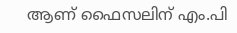ആണ് ഫൈസലിന് എം.പി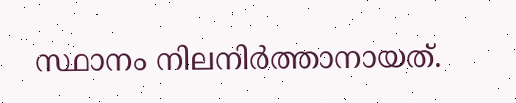സ്ഥാനം നിലനിർത്താനായത്.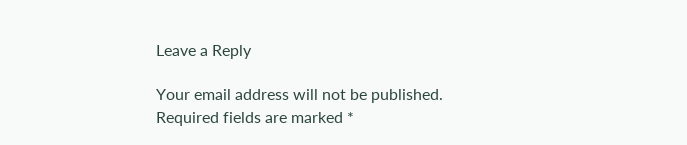Leave a Reply

Your email address will not be published. Required fields are marked *